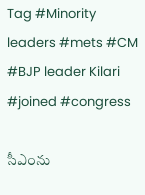Tag #Minority leaders #mets #CM #BJP leader Kilari #joined #congress

సీఎంను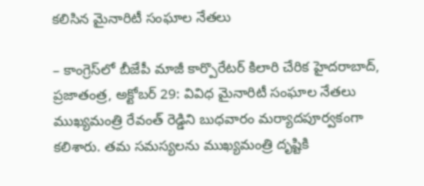కలిసిన మైనారిటీ సంఘాల నేతలు

– కాంగ్రెస్‌లో బీజేపీ మాజీ కార్పొరేటర్‌ కిలారి చేరిక హైదరాబాద్‌, ప్రజాతంత్ర, అక్టోబర్‌ 29: వివిధ మైనారిటీ సంఘాల నేతలు ముఖ్యమంత్రి రేవంత్‌ రెడ్డిని బుధవారం మర్యాదపూర్వకంగా కలిశారు. తమ సమస్యలను ముఖ్యమంత్రి దృష్టికి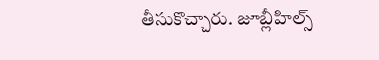తీసుకొచ్చారు. జూబ్లీహిల్స్‌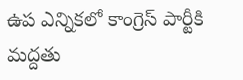ఉప ఎన్నికలో కాంగ్రెస్‌ పార్టీకి మద్దతు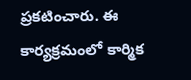ప్రకటించారు. ఈ కార్యక్రమంలో కార్మిక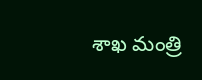శాఖ మంత్రి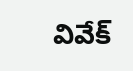వివేక్‌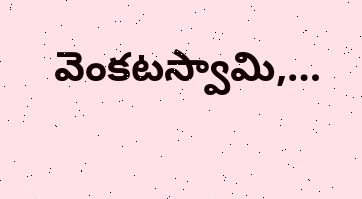వెంకటస్వామి,…